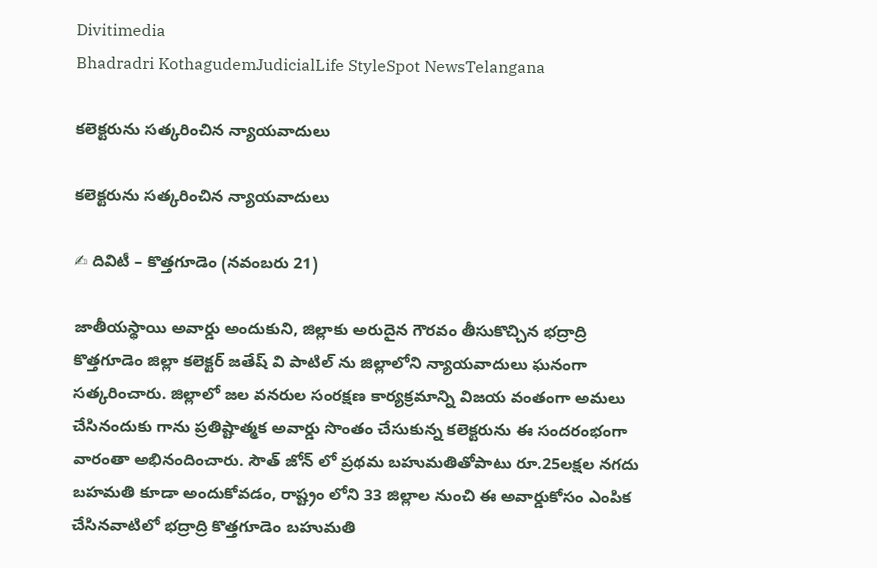Divitimedia
Bhadradri KothagudemJudicialLife StyleSpot NewsTelangana

కలెక్టరును సత్కరించిన న్యాయవాదులు

కలెక్టరును సత్కరించిన న్యాయవాదులు

✍ దివిటీ – కొత్తగూడెం (నవంబరు 21)

జాతీయస్థాయి అవార్డు అందుకుని, జిల్లాకు అరుదైన గౌరవం తీసుకొచ్చిన భద్రాద్రి కొత్తగూడెం జిల్లా కలెక్టర్ జతేష్ వి పాటిల్ ను జిల్లాలోని న్యాయవాదులు ఘనంగా సత్కరించారు. జిల్లాలో జల వనరుల సంరక్షణ కార్యక్రమాన్ని విజయ వంతంగా అమలు చేసినందుకు గాను ప్రతిష్టాత్మక అవార్డు సొంతం చేసుకున్న కలెక్టరును ఈ సందరంభంగా వారంతా అభినందించారు. సౌత్ జోన్ లో ప్రథమ బహుమతితోపాటు రూ.25లక్షల నగదు బహమతి కూడా అందుకోవడం, రాష్ట్రం లోని 33 జిల్లాల నుంచి ఈ అవార్డుకోసం ఎంపిక చేసినవాటిలో భద్రాద్రి కొత్తగూడెం బహుమతి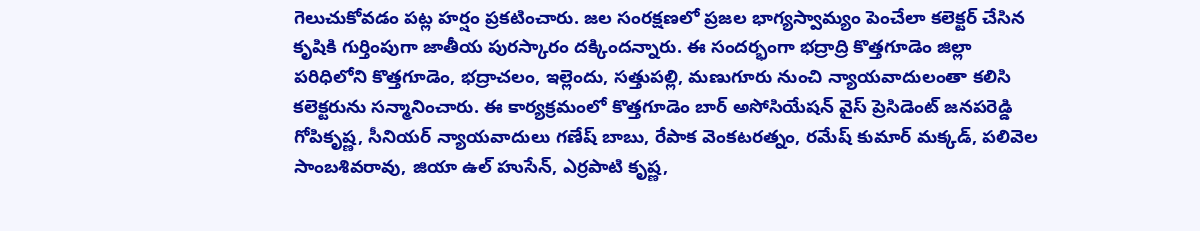గెలుచుకోవడం పట్ల హర్షం ప్రకటించారు. జల సంరక్షణలో ప్రజల భాగ్యస్వామ్యం పెంచేలా కలెక్టర్ చేసిన కృషికి గుర్తింపుగా జాతీయ పురస్కారం దక్కిందన్నారు. ఈ సందర్భంగా భద్రాద్రి కొత్తగూడెం జిల్లా పరిధిలోని కొత్తగూడెం, భద్రాచలం, ఇల్లెందు, సత్తుపల్లి, మణుగూరు నుంచి న్యాయవాదులంతా కలిసి కలెక్టరును సన్మానించారు. ఈ కార్యక్రమంలో కొత్తగూడెం బార్ అసోసియేషన్ వైస్ ప్రెసిడెంట్ జనపరెడ్డి గోపికృష్ణ, సీనియర్ న్యాయవాదులు గణేష్ బాబు, రేపాక వెంకటరత్నం, రమేష్ కుమార్ మక్కడ్, పలివెల సాంబశివరావు, జియా ఉల్ హుసేన్, ఎర్రపాటి కృష్ణ,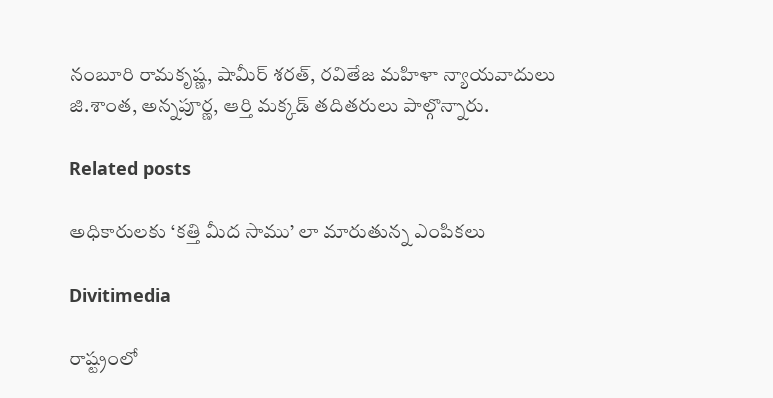నంబూరి రామకృష్ణ, షామీర్ శరత్, రవితేజ మహిళా న్యాయవాదులు జి.శాంత, అన్నపూర్ణ, ఆర్తి మక్కడ్ తదితరులు పాల్గొన్నారు.

Related posts

అధికారులకు ‘కత్తి మీద సాము’ లా మారుతున్న ఎంపికలు

Divitimedia

రాష్ట్రంలో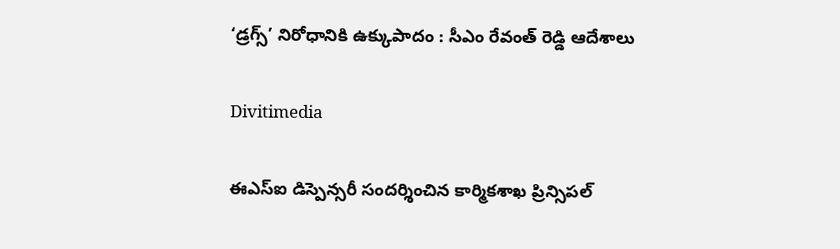‘డ్రగ్స్’ నిరోధానికి ఉక్కుపాదం : సీఎం రేవంత్ రెడ్డి ఆదేశాలు

Divitimedia

ఈఎస్ఐ డిస్పెన్సరీ సందర్శించిన కార్మికశాఖ ప్రిన్సిపల్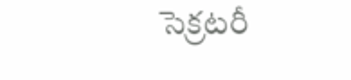సెక్రటరీ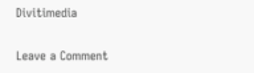Divitimedia

Leave a Comment